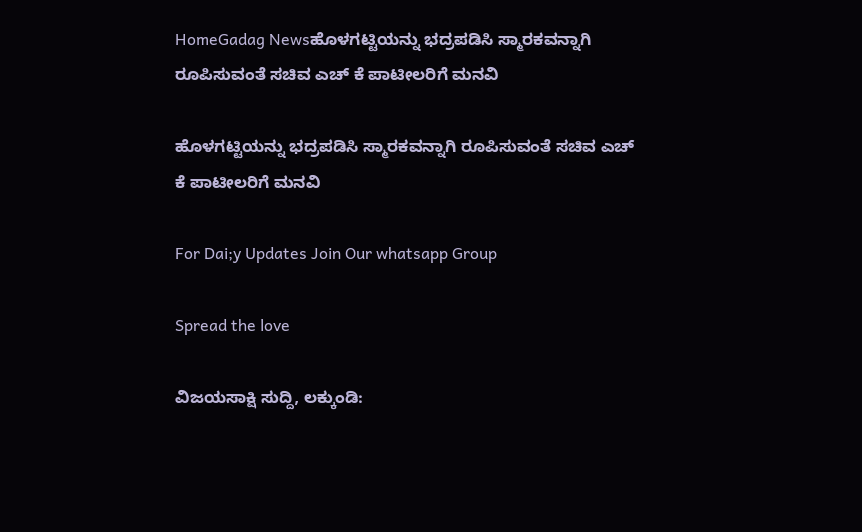HomeGadag Newsಹೊಳಗಟ್ಟಿಯನ್ನು ಭದ್ರಪಡಿಸಿ ಸ್ಮಾರಕವನ್ನಾಗಿ ರೂಪಿಸುವಂತೆ ಸಚಿವ ಎಚ್ ಕೆ ಪಾಟೀಲರಿಗೆ ಮನವಿ

ಹೊಳಗಟ್ಟಿಯನ್ನು ಭದ್ರಪಡಿಸಿ ಸ್ಮಾರಕವನ್ನಾಗಿ ರೂಪಿಸುವಂತೆ ಸಚಿವ ಎಚ್ ಕೆ ಪಾಟೀಲರಿಗೆ ಮನವಿ

For Dai;y Updates Join Our whatsapp Group

Spread the love

ವಿಜಯಸಾಕ್ಷಿ ಸುದ್ದಿ, ಲಕ್ಕುಂಡಿ: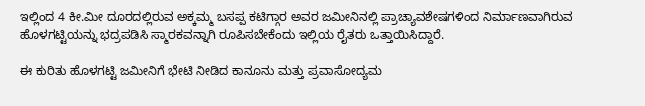ಇಲ್ಲಿಂದ 4 ಕೀ.ಮೀ ದೂರದಲ್ಲಿರುವ ಅಕ್ಕಮ್ಮ ಬಸಪ್ಪ ಕಟಿಗ್ಗಾರ ಅವರ ಜಮೀನಿನಲ್ಲಿ ಪ್ರಾಚ್ಯಾವಶೇಷಗಳಿಂದ ನಿರ್ಮಾಣವಾಗಿರುವ ಹೊಳಗಟ್ಟಿಯನ್ನು ಭದ್ರಪಡಿಸಿ ಸ್ಮಾರಕವನ್ನಾಗಿ ರೂಪಿಸಬೇಕೆಂದು ಇಲ್ಲಿಯ ರೈತರು ಒತ್ತಾಯಿಸಿದ್ದಾರೆ.

ಈ ಕುರಿತು ಹೊಳಗಟ್ಟಿ ಜಮೀನಿಗೆ ಭೇಟಿ ನೀಡಿದ ಕಾನೂನು ಮತ್ತು ಪ್ರವಾಸೋದ್ಯಮ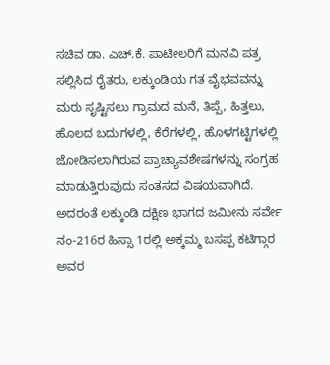ಸಚಿವ ಡಾ. ಎಚ್.ಕೆ. ಪಾಟೀಲರಿಗೆ ಮನವಿ ಪತ್ರ ಸಲ್ಲಿಸಿದ ರೈತರು, ಲಕ್ಕುಂಡಿಯ ಗತ ವೈಭವವನ್ನು ಮರು ಸೃಷ್ಟಿಸಲು ಗ್ರಾಮದ ಮನೆ, ತಿಪ್ಪೆ, ಹಿತ್ತಲು, ಹೊಲದ ಬದುಗಳಲ್ಲಿ, ಕೆರೆಗಳಲ್ಲಿ, ಹೊಳಗಟ್ಟಿಗಳಲ್ಲಿ ಜೋಡಿಸಲಾಗಿರುವ ಪ್ರಾಚ್ಯಾವಶೇಷಗಳನ್ನು ಸಂಗ್ರಹ ಮಾಡುತ್ತಿರುವುದು ಸಂತಸದ ವಿಷಯವಾಗಿದೆ. ಅದರಂತೆ ಲಕ್ಕುಂಡಿ ದಕ್ಷಿಣ ಭಾಗದ ಜಮೀನು ಸರ್ವೇ ನಂ-216ರ ಹಿಸ್ಸಾ 1ರಲ್ಲಿ ಅಕ್ಕಮ್ಮ ಬಸಪ್ಪ ಕಟಿಗ್ಗಾರ ಅವರ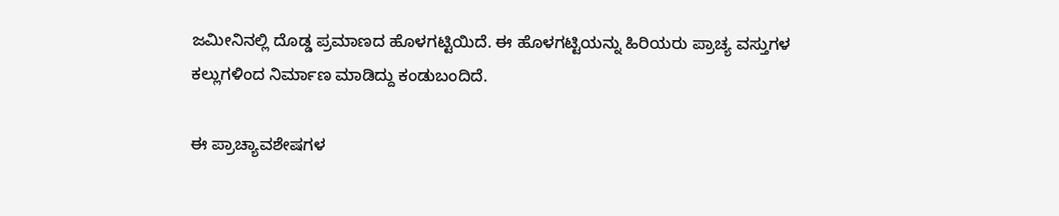ಜಮೀನಿನಲ್ಲಿ ದೊಡ್ಡ ಪ್ರಮಾಣದ ಹೊಳಗಟ್ಟಿಯಿದೆ. ಈ ಹೊಳಗಟ್ಟಿಯನ್ನು ಹಿರಿಯರು ಪ್ರಾಚ್ಯ ವಸ್ತುಗಳ ಕಲ್ಲುಗಳಿಂದ ನಿರ್ಮಾಣ ಮಾಡಿದ್ದು ಕಂಡುಬಂದಿದೆ.

ಈ ಪ್ರಾಚ್ಯಾವಶೇಷಗಳ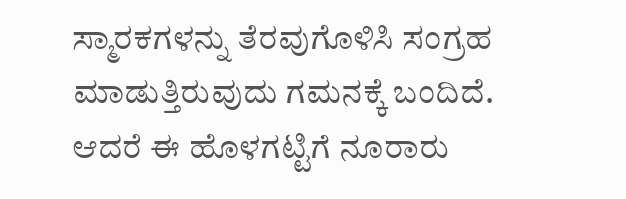ಸ್ಮಾರಕಗಳನ್ನು ತೆರವುಗೊಳಿಸಿ ಸಂಗ್ರಹ ಮಾಡುತ್ತಿರುವುದು ಗಮನಕ್ಕೆ ಬಂದಿದೆ. ಆದರೆ ಈ ಹೊಳಗಟ್ಟಿಗೆ ನೂರಾರು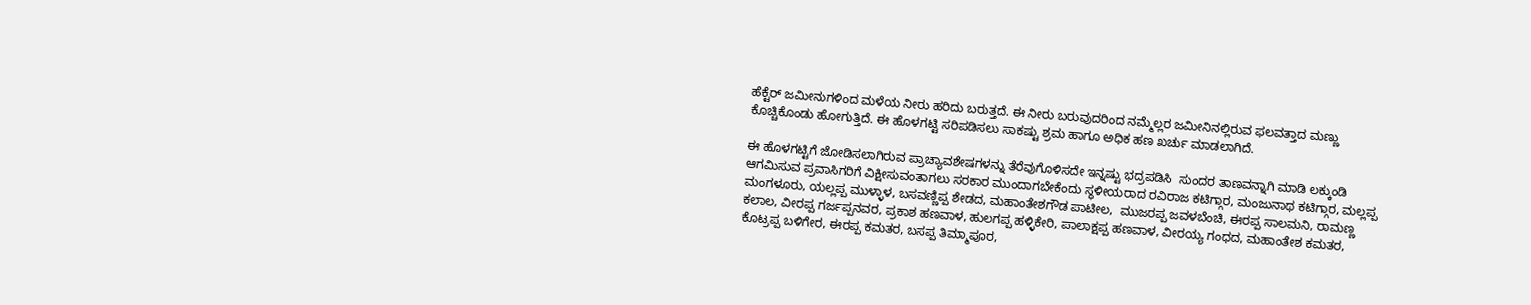ಹೆಕ್ಟೆರ್ ಜಮೀನುಗಳಿಂದ ಮಳೆಯ ನೀರು ಹರಿದು ಬರುತ್ತದೆ. ಈ ನೀರು ಬರುವುದರಿಂದ ನಮ್ಮೆಲ್ಲರ ಜಮೀನಿನಲ್ಲಿರುವ ಫಲವತ್ತಾದ ಮಣ್ಣು ಕೊಚ್ಚಿಕೊಂಡು ಹೋಗುತ್ತಿದೆ. ಈ ಹೊಳಗಟ್ಟಿ ಸರಿಪಡಿಸಲು ಸಾಕಷ್ಟು ಶ್ರಮ ಹಾಗೂ ಅಧಿಕ ಹಣ ಖರ್ಚು ಮಾಡಲಾಗಿದೆ.

ಈ ಹೊಳಗಟ್ಟಿಗೆ ಜೋಡಿಸಲಾಗಿರುವ ಪ್ರಾಚ್ಯಾವಶೇಷಗಳನ್ನು ತೆರೆವುಗೊಳಿಸದೇ ಇನ್ನಷ್ಟು ಭದ್ರಪಡಿಸಿ  ಸುಂದರ ತಾಣವನ್ನಾಗಿ ಮಾಡಿ ಲಕ್ಕುಂಡಿ ಆಗಮಿಸುವ ಪ್ರವಾಸಿಗರಿಗೆ ವಿಕ್ಷೀಸುವಂತಾಗಲು ಸರಕಾರ ಮುಂದಾಗಬೇಕೆಂದು ಸ್ಥಳೀಯರಾದ ರವಿರಾಜ ಕಟಿಗ್ಗಾರ, ಮಂಜುನಾಥ ಕಟಿಗ್ಗಾರ, ಮಲ್ಲಪ್ಪ ಮಂಗಳೂರು, ಯಲ್ಲಪ್ಪ ಮುಳ್ಳಾಳ, ಬಸವಣ್ಣಿಪ್ಪ ಶೇಡದ, ಮಹಾಂತೇಶಗೌಡ ಪಾಟೀಲ,  ಮುಜರಪ್ಪ ಜವಳಬೆಂಚಿ, ಈರಪ್ಪ ಸಾಲಮನಿ, ರಾಮಣ್ಣ ಕಲಾಲ, ವೀರಪ್ಪ ಗರ್ಜಪ್ಪನವರ, ಪ್ರಕಾಶ ಹಣವಾಳ, ಹುಲಗಪ್ಪ ಹಳ್ಳಿಕೇರಿ, ಪಾಲಾಕ್ಷಪ್ಪ ಹಣವಾಳ, ವೀರಯ್ಯ ಗಂಧದ, ಮಹಾಂತೇಶ ಕಮತರ, ಕೊಟ್ರಪ್ಪ ಬಳಿಗೇರ, ಈರಪ್ಪ ಕಮತರ, ಬಸಪ್ಪ ತಿಮ್ಮಾಪೂರ,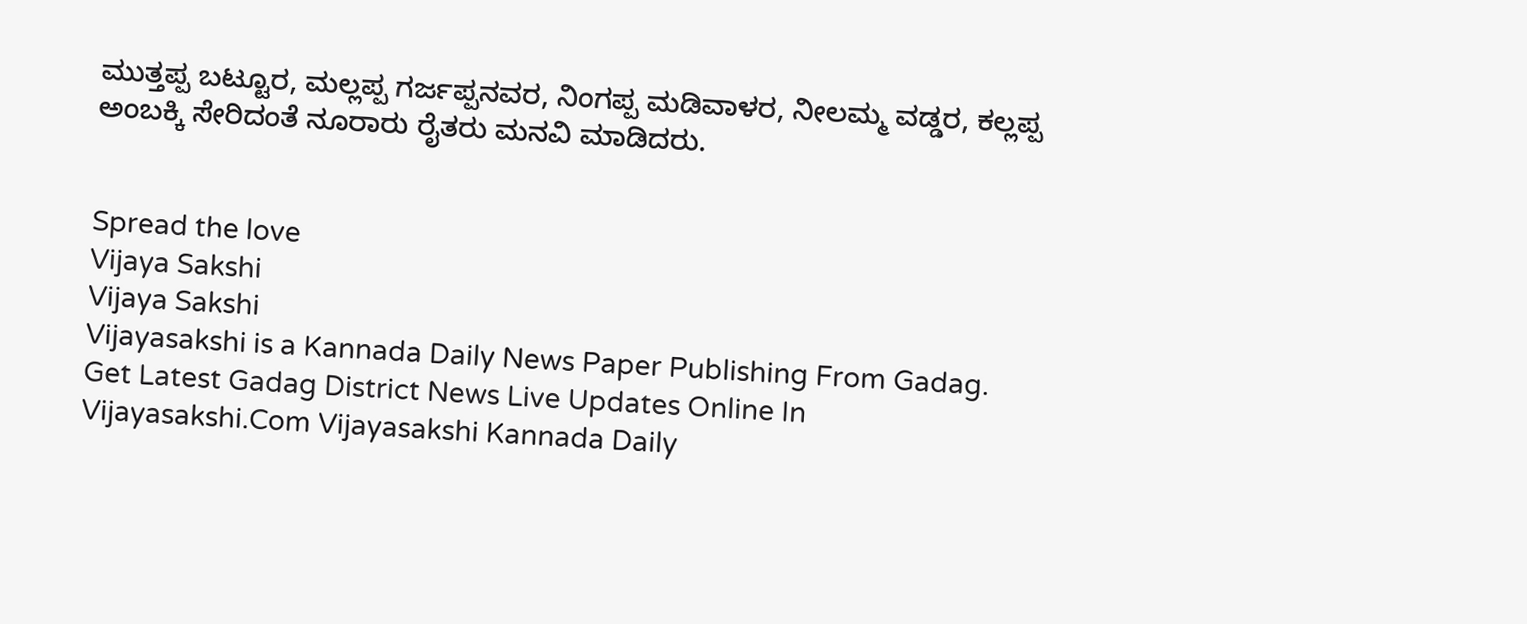ಮುತ್ತಪ್ಪ ಬಟ್ಟೂರ, ಮಲ್ಲಪ್ಪ ಗರ್ಜಪ್ಪನವರ, ನಿಂಗಪ್ಪ ಮಡಿವಾಳರ, ನೀಲಮ್ಮ ವಡ್ಡರ, ಕಲ್ಲಪ್ಪ ಅಂಬಕ್ಕಿ ಸೇರಿದಂತೆ ನೂರಾರು ರೈತರು ಮನವಿ ಮಾಡಿದರು.


Spread the love
Vijaya Sakshi
Vijaya Sakshi
Vijayasakshi is a Kannada Daily News Paper Publishing From Gadag. Get Latest Gadag District News Live Updates Online In Vijayasakshi.Com Vijayasakshi Kannada Daily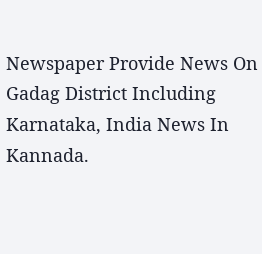Newspaper Provide News On Gadag District Including Karnataka, India News In Kannada.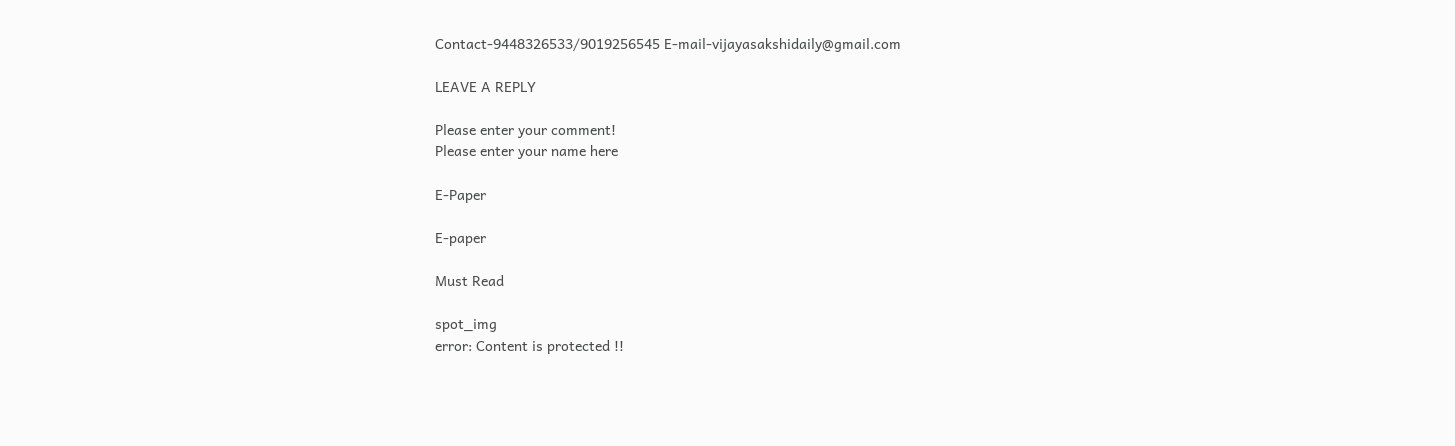Contact-9448326533/9019256545 E-mail-vijayasakshidaily@gmail.com

LEAVE A REPLY

Please enter your comment!
Please enter your name here

E-Paper

E-paper

Must Read

spot_img
error: Content is protected !!